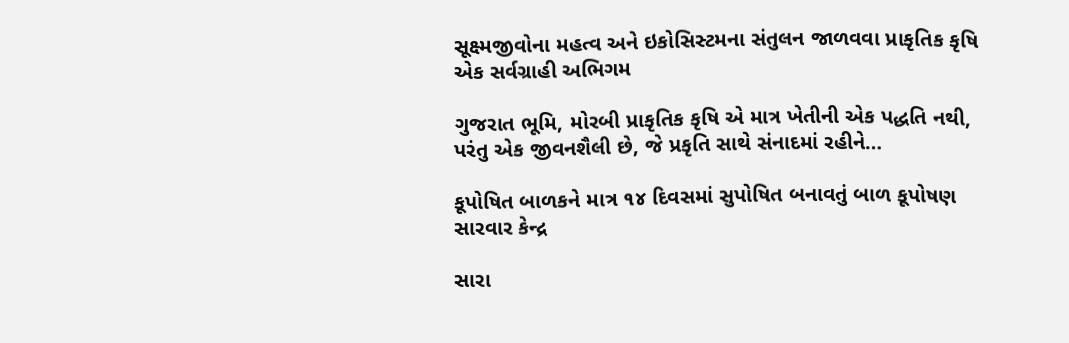સૂક્ષ્મજીવોના મહત્વ અને ઇકોસિસ્ટમના સંતુલન જાળવવા પ્રાકૃતિક કૃષિ એક સર્વગ્રાહી અભિગમ

ગુજરાત ભૂમિ, મોરબી પ્રાકૃતિક કૃષિ એ માત્ર ખેતીની એક પદ્ધતિ નથી, પરંતુ એક જીવનશૈલી છે, જે પ્રકૃતિ સાથે સંનાદમાં રહીને…

કૂપોષિત બાળકને માત્ર ૧૪ દિવસમાં સુપોષિત બનાવતું બાળ કૂપોષણ સારવાર કેન્દ્ર

સારા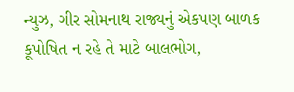ન્યુઝ, ગીર સોમનાથ રાજ્યનું એકપણ બાળક કૂપોષિત ન રહે તે માટે બાલભોગ,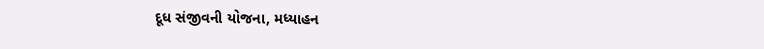દૂધ સંજીવની યોજના, મધ્યાહન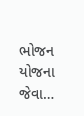ભોજન યોજના જેવા…